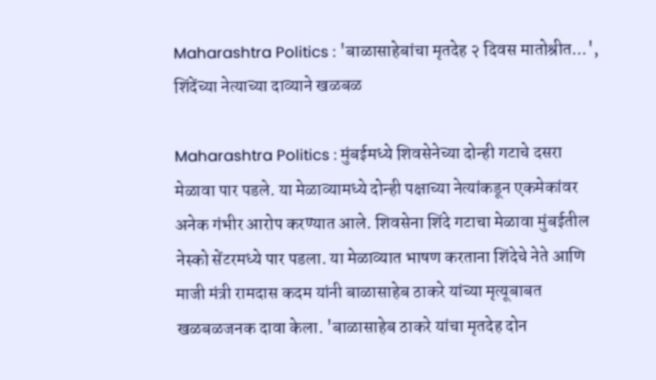Maharashtra Politics : 'बाळासाहेबांचा मृतदेह २ दिवस मातोश्रीत...', शिंदेंच्या नेत्याच्या दाव्याने खळबळ

Maharashtra Politics : मुंबईमध्ये शिवसेनेच्या दोन्ही गटाचे दसरा मेळावा पार पडले. या मेळाव्यामध्ये दोन्ही पक्षाच्या नेत्यांकडून एकमेकांवर अनेक गंभीर आरोप करण्यात आले. शिवसेना शिंदे गटाचा मेळावा मुंबईतील नेस्को सेंटरमध्ये पार पडला. या मेळाव्यात भाषण करताना शिंदेचे नेते आणि माजी मंत्री रामदास कदम यांनी बाळासाहेब ठाकरे यांच्या मृत्यूबाबत खळबळजनक दावा केला. 'बाळासाहेब ठाकरे यांचा मृतदेह दोन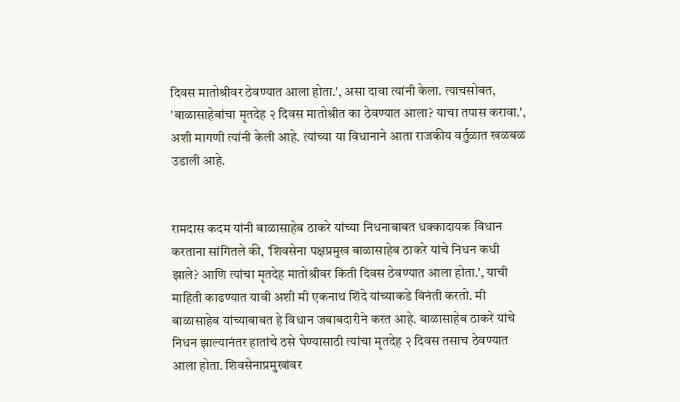दिवस मातोश्रीवर ठेवण्यात आला होता.', असा दावा त्यांनी केला. त्याचसोबत, 'बाळासाहेबांचा मृतदेह २ दिवस मातोश्रीत का ठेवण्यात आला? याचा तपास करावा.', अशी मागणी त्यांनी केली आहे. त्यांच्या या विधानाने आता राजकीय वर्तुळात खळबळ उडाली आहे.


रामदास कदम यांनी बाळासाहेब ठाकरे यांच्या निधनाबाबत धक्कादायक विधान करताना सांगितले की, 'शिवसेना पक्षप्रमुख बाळासाहेब ठाकरे यांचे निधन कधी झाले? आणि त्यांचा मृतदेह मातोश्रीवर किती दिवस ठेवण्यात आला होता.', याची माहिती काढण्यात यावी अशी मी एकनाथ शिंदे यांच्याकडे विनंती करतो. मी बाळासाहेब यांच्याबाबत हे विधान जबाबदारीने करत आहे. बाळासाहेब ठाकरे यांचे निधन झाल्यानंतर हातांचे ठसे घेण्यासाठी त्यांचा मृतदेह २ दिवस तसाच ठेवण्यात आला होता. शिवसेनाप्रमुखांवर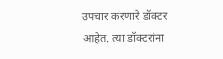उपचार करणारे डॉक्टर आहेत. त्या डॉक्टरांना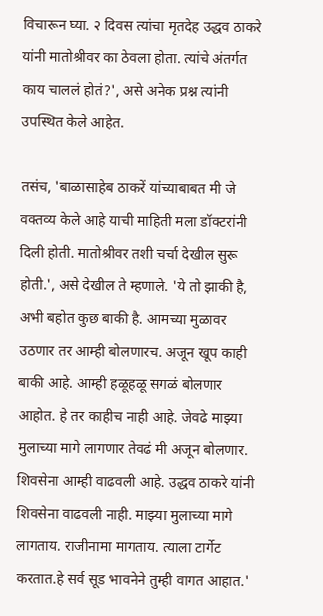विचारून घ्या. २ दिवस त्यांचा मृतदेह उद्धव ठाकरे यांनी मातोश्रीवर का ठेवला होता. त्यांचे अंतर्गत काय चाललं होतं?', असे अनेक प्रश्न त्यांनी उपस्थित केले आहेत.

तसंच, 'बाळासाहेब ठाकरें यांच्याबाबत मी जे वक्तव्य केले आहे याची माहिती मला डॉक्टरांनी दिली होती. मातोश्रीवर तशी चर्चा देखील सुरू होती.', असे देखील ते म्हणाले. 'ये तो झाकी है, अभी बहोत कुछ बाकी है. आमच्या मुळावर उठणार तर आम्ही बोलणारच. अजून खूप काही बाकी आहे. आम्ही हळूहळू सगळं बोलणार आहोत. हे तर काहीच नाही आहे. जेवढे माझ्या मुलाच्या मागे लागणार तेवढं मी अजून बोलणार. शिवसेना आम्ही वाढवली आहे. उद्धव ठाकरे यांनी शिवसेना वाढवली नाही. माझ्या मुलाच्या मागे लागताय. राजीनामा मागताय. त्याला टार्गेट करतात.हे सर्व सूड भावनेने तुम्ही वागत आहात.'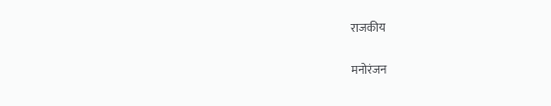राजकीय

मनोरंजन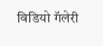विडियो गॅलेरी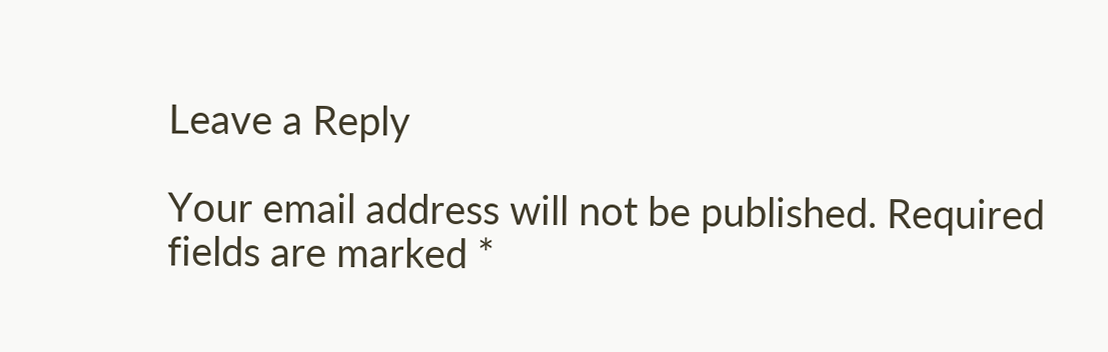Leave a Reply

Your email address will not be published. Required fields are marked *